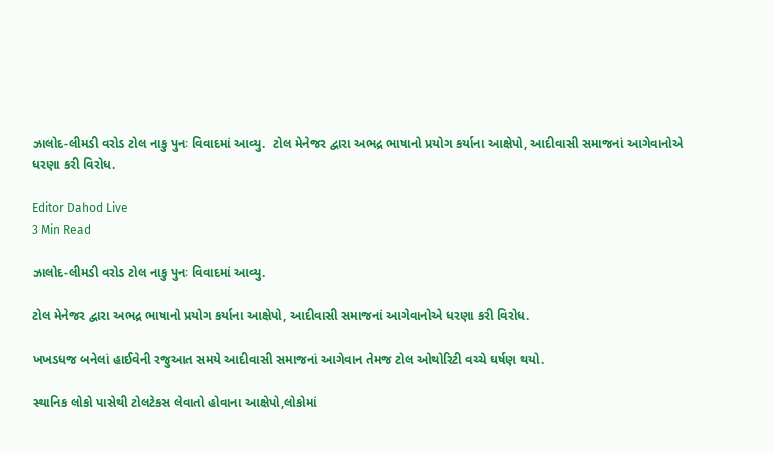ઝાલોદ-લીમડી વરોડ ટોલ નાકુ પુનઃ વિવાદમાં આવ્યુ.  ટોલ મેનેજર દ્વારા અભદ્ર ભાષાનો પ્રયોગ કર્યાના આક્ષેપો, આદીવાસી સમાજનાં આગેવાનોએ ધરણા કરી વિરોધ.

Editor Dahod Live
3 Min Read

ઝાલોદ-લીમડી વરોડ ટોલ નાકુ પુનઃ વિવાદમાં આવ્યુ.

ટોલ મેનેજર દ્વારા અભદ્ર ભાષાનો પ્રયોગ કર્યાના આક્ષેપો, આદીવાસી સમાજનાં આગેવાનોએ ધરણા કરી વિરોધ.

ખખડધજ બનેલાં હાઈવેની રજુઆત સમયે આદીવાસી સમાજનાં આગેવાન તેમજ ટોલ ઓથોરિટી વચ્ચે ઘર્ષણ થયો.

સ્થાનિક લોકો પાસેથી ટોલટેકસ લેવાતો હોવાના આક્ષેપો,લોકોમાં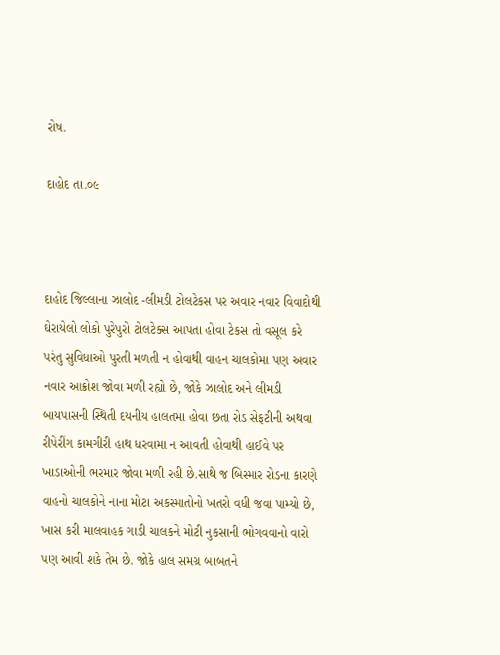રોષ.

દાહોદ તા.૦૯



દાહોદ જિલ્લાના ઝાલોદ -લીમડી ટોલટેકસ પર અવાર નવાર વિવાદોથી ઘેરાયેલો લોકો પુરેપુરો ટોલટેક્સ આપતા હોવા ટેકસ તો વસૂલ કરે પરંતુ સુવિધાઓ પુરતી મળતી ન હોવાથી વાહન ચાલકોમા પણ અવાર નવાર આક્રોશ જોવા મળી રહ્યો છે, જોકે ઝાલોદ અને લીમડી બાયપાસની સ્થિતી દયનીય હાલતમા હોવા છતા રોડ સેફટીની અથવા રીપેરીંગ કામગીરી હાથ ધરવામા ન આવતી હોવાથી હાઈવે પર ખાડાઓની ભરમાર જોવા મળી રહી છે.સાથે જ બિસ્માર રોડના કારણે વાહનો ચાલકોને નાના મોટા અકસ્માતોનો ખતરો વધી જવા પામ્યો છે, ખાસ કરી માલવાહક ગાડી ચાલકને મોટી નુકસાની ભોગવવાનો વારો પણ આવી શકે તેમ છે. જોકે હાલ સમગ્ર બાબતને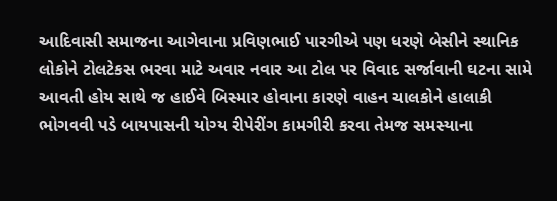આદિવાસી સમાજના આગેવાના પ્રવિણભાઈ પારગીએ પણ ધરણે બેસીને સ્થાનિક લોકોને ટોલટેકસ ભરવા માટે અવાર નવાર આ ટોલ પર વિવાદ સર્જાવાની ઘટના સામે આવતી હોય સાથે જ હાઈવે બિસ્માર હોવાના કારણે વાહન ચાલકોને હાલાકી ભોગવવી પડે બાયપાસની યોગ્ય રીપેરીંગ કામગીરી કરવા તેમજ સમસ્યાના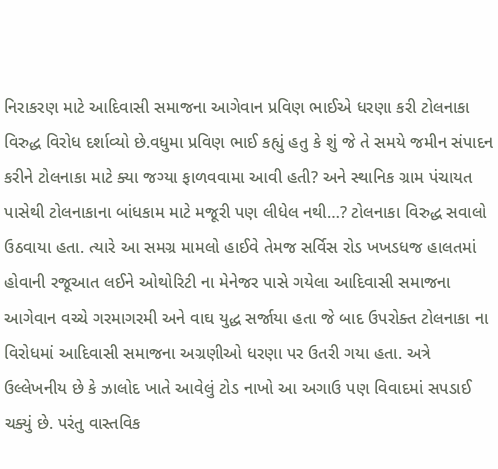નિરાકરણ માટે આદિવાસી સમાજના આગેવાન પ્રવિણ ભાઈએ ધરણા કરી ટોલનાકા વિરુદ્ધ વિરોધ દર્શાવ્યો છે.વધુમા પ્રવિણ ભાઈ કહ્યું હતુ કે શું જે તે સમયે જમીન સંપાદન કરીને ટોલનાકા માટે ક્યા જગ્યા ફાળવવામા આવી હતી? અને સ્થાનિક ગ્રામ પંચાયત પાસેથી ટોલનાકાના બાંધકામ માટે મજૂરી પણ લીધેલ નથી…? ટોલનાકા વિરુદ્ધ સવાલો ઉઠવાયા હતા. ત્યારે આ સમગ્ર મામલો હાઈવે તેમજ સર્વિસ રોડ ખખડધજ હાલતમાં હોવાની રજૂઆત લઈને ઓથોરિટી ના મેનેજર પાસે ગયેલા આદિવાસી સમાજના આગેવાન વચ્ચે ગરમાગરમી અને વાઘ યુદ્ધ સર્જાયા હતા જે બાદ ઉપરોક્ત ટોલનાકા ના વિરોધમાં આદિવાસી સમાજના અગ્રણીઓ ધરણા પર ઉતરી ગયા હતા. અત્રે ઉલ્લેખનીય છે કે ઝાલોદ ખાતે આવેલું ટોડ નાખો આ અગાઉ પણ વિવાદમાં સપડાઈ ચક્યું છે. પરંતુ વાસ્તવિક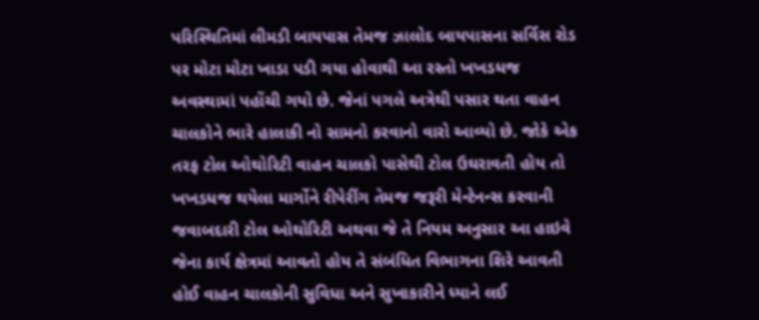પરિસ્થિતિમાં લીમડી બાયપાસ તેમજ ઝાલોદ બાયપાસના સર્વિસ રોડ પર મોટા મોટા ખાડા પડી ગયા હોવાથી આ રસ્તો ખખડધજ અવસ્થામાં પહોંચી ગયો છે. જેનાં પગલે અત્રેથી પસાર થતા વાહન ચાલકોને ભારે હાલાકી નો સામનો કરવાનો વારો આવ્યો છે. જોકે એક તરફ ટોલ ઓથોરિટી વાહન ચાલકો પાસેથી ટોલ ઉઘરાવતી હોય તો ખખડધજ થયેલા માર્ગોને રીપેરીંગ તેમજ જરૂરી મેન્ટેનન્સ કરવાની જવાબદારી ટોલ ઓથોરિટી અથવા જે તે નિયમ અનુસાર આ હાઇવે જેના કાર્ય ક્ષેત્રમાં આવતો હોય તે સંબંધિત વિભાગના શિરે આવતી હોઈ વાહન ચાલકોની સુવિધા અને સુખાકારીને ધ્યાને લઈ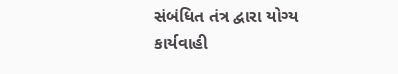સંબંધિત તંત્ર દ્વારા યોગ્ય કાર્યવાહી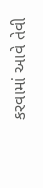કરવામાં આવે તેવી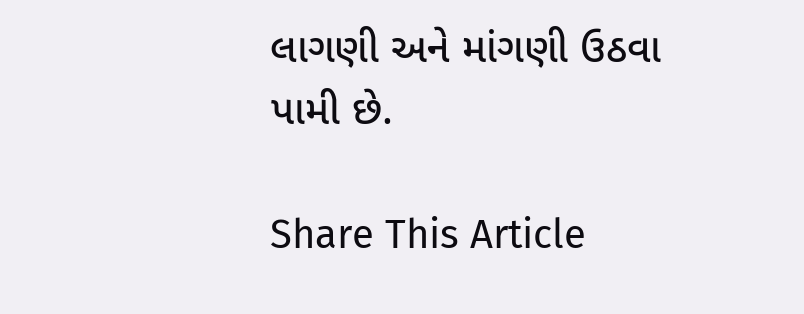લાગણી અને માંગણી ઉઠવા પામી છે.

Share This Article